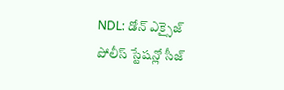NDL: డోన్ ఎక్సైజ్ పోలీస్ స్టేషన్లో సీజ్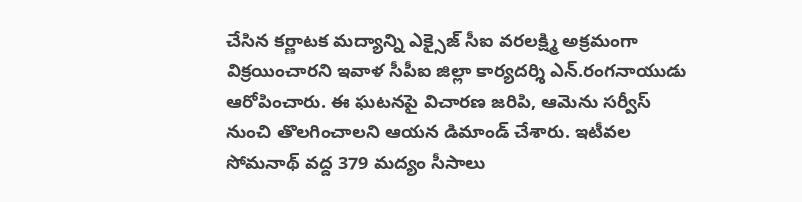చేసిన కర్ణాటక మద్యాన్ని ఎక్సైజ్ సీఐ వరలక్ష్మి అక్రమంగా విక్రయించారని ఇవాళ సీపీఐ జిల్లా కార్యదర్శి ఎన్.రంగనాయుడు ఆరోపించారు. ఈ ఘటనపై విచారణ జరిపి, ఆమెను సర్వీస్ నుంచి తొలగించాలని ఆయన డిమాండ్ చేశారు. ఇటీవల సోమనాథ్ వద్ద 379 మద్యం సీసాలు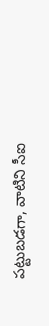పట్టుబడగా, వాటిని సీఐ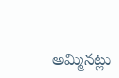అమ్మినట్లు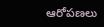ఆరోపణలు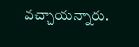వచ్చాయన్నారు.